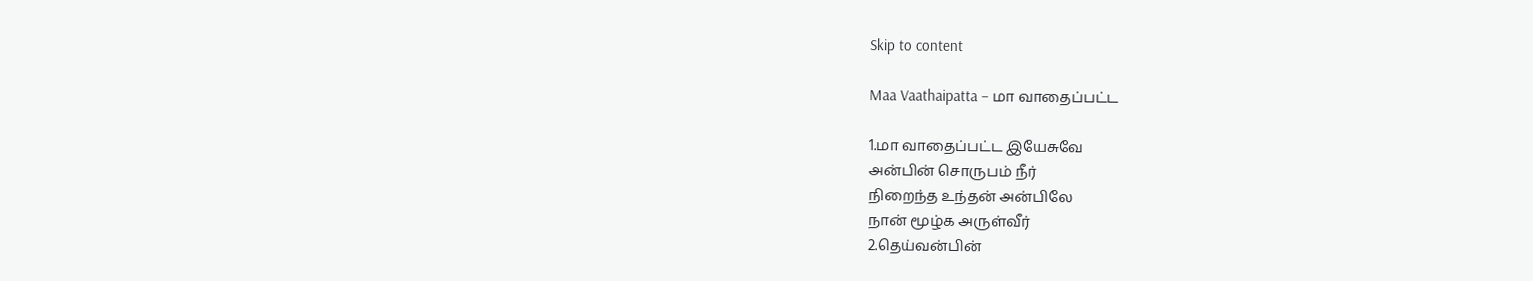Skip to content

Maa Vaathaipatta – மா வாதைப்பட்ட

1.மா வாதைப்பட்ட இயேசுவே
அன்பின் சொருபம் நீர்
நிறைந்த உந்தன் அன்பிலே
நான் மூழ்க அருள்வீர்
2.தெய்வன்பின்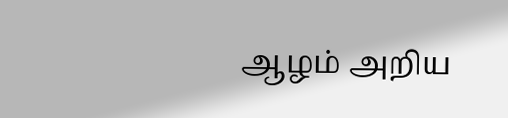ஆழம் அறிய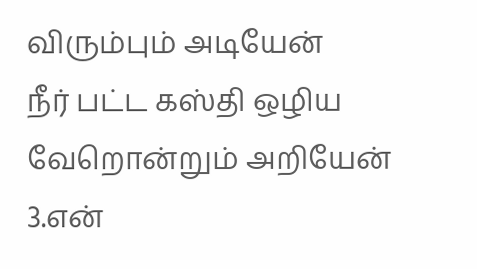விரும்பும் அடியேன்
நீர் பட்ட கஸ்தி ஒழிய
வேறொன்றும் அறியேன்
3.என்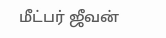மீட்பர் ஜீவன்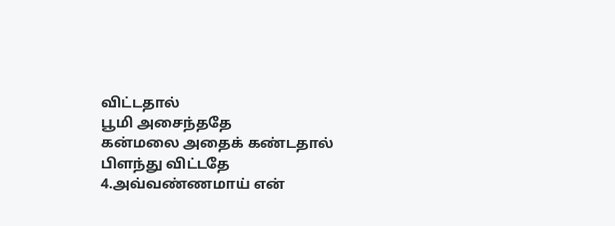விட்டதால்
பூமி அசைந்ததே
கன்மலை அதைக் கண்டதால்
பிளந்து விட்டதே
4.அவ்வண்ணமாய் என்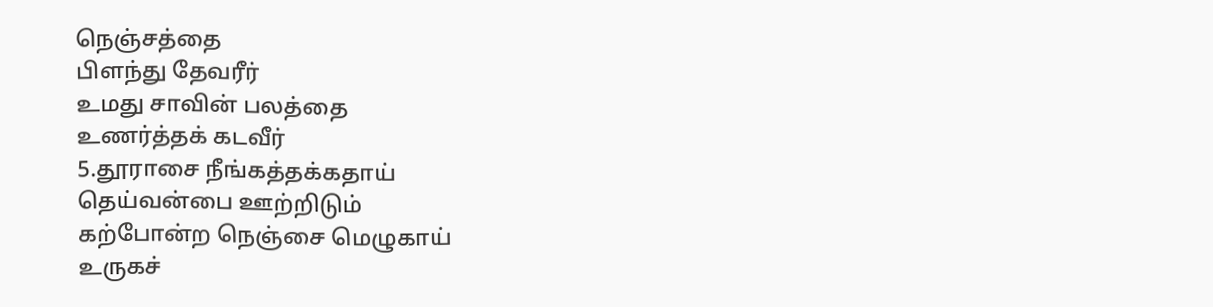நெஞ்சத்தை
பிளந்து தேவரீர்
உமது சாவின் பலத்தை
உணர்த்தக் கடவீர்
5.தூராசை நீங்கத்தக்கதாய்
தெய்வன்பை ஊற்றிடும்
கற்போன்ற நெஞ்சை மெழுகாய்
உருகச்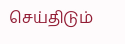செய்திடும்